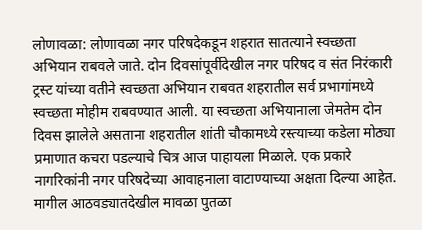लोणावळा: लोणावळा नगर परिषदेकडून शहरात सातत्याने स्वच्छता अभियान राबवले जाते. दोन दिवसांपूर्वीदेखील नगर परिषद व संत निरंकारी ट्रस्ट यांच्या वतीने स्वच्छता अभियान राबवत शहरातील सर्व प्रभागांमध्ये स्वच्छता मोहीम राबवण्यात आली. या स्वच्छता अभियानाला जेमतेम दोन दिवस झालेले असताना शहरातील शांती चौकामध्ये रस्त्याच्या कडेला मोठ्या प्रमाणात कचरा पडल्याचे चित्र आज पाहायला मिळाले. एक प्रकारे नागरिकांनी नगर परिषदेच्या आवाहनाला वाटाण्याच्या अक्षता दिल्या आहेत.
मागील आठवड्यातदेखील मावळा पुतळा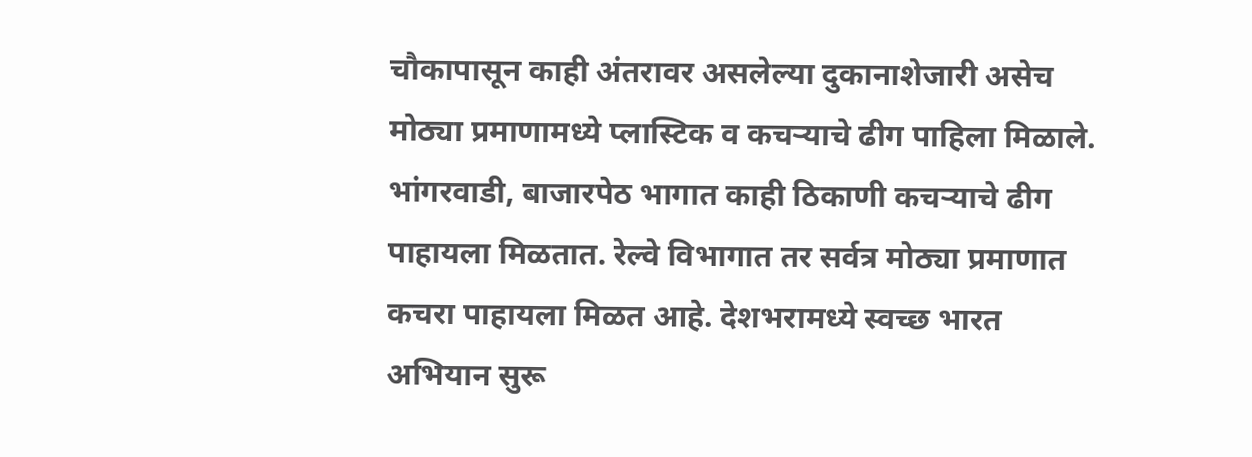चौकापासून काही अंतरावर असलेल्या दुकानाशेजारी असेच मोठ्या प्रमाणामध्ये प्लास्टिक व कचऱ्याचे ढीग पाहिला मिळाले. भांगरवाडी, बाजारपेठ भागात काही ठिकाणी कचऱ्याचे ढीग पाहायला मिळतात. रेल्वे विभागात तर सर्वत्र मोठ्या प्रमाणात कचरा पाहायला मिळत आहे. देशभरामध्ये स्वच्छ भारत अभियान सुरू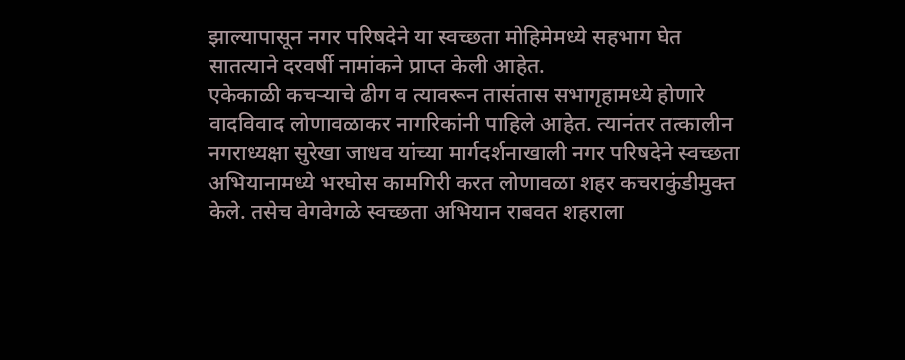झाल्यापासून नगर परिषदेने या स्वच्छता मोहिमेमध्ये सहभाग घेत सातत्याने दरवर्षी नामांकने प्राप्त केली आहेत.
एकेकाळी कचऱ्याचे ढीग व त्यावरून तासंतास सभागृहामध्ये होणारे वादविवाद लोणावळाकर नागरिकांनी पाहिले आहेत. त्यानंतर तत्कालीन नगराध्यक्षा सुरेखा जाधव यांच्या मार्गदर्शनाखाली नगर परिषदेने स्वच्छता अभियानामध्ये भरघोस कामगिरी करत लोणावळा शहर कचराकुंडीमुक्त केले. तसेच वेगवेगळे स्वच्छता अभियान राबवत शहराला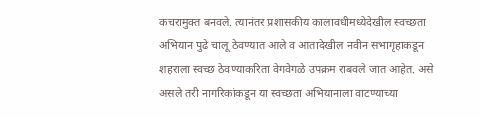कचरामुक्त बनवले. त्यानंतर प्रशासकीय कालावधीमध्येदेखील स्वच्छता अभियान पुढे चालू ठेवण्यात आले व आतादेखील नवीन सभागृहाकडून शहराला स्वच्छ ठेवण्याकरिता वेगवेगळे उपक्रम राबवले जात आहेत. असे असले तरी नागरिकांकडून या स्वच्छता अभियानाला वाटण्याच्या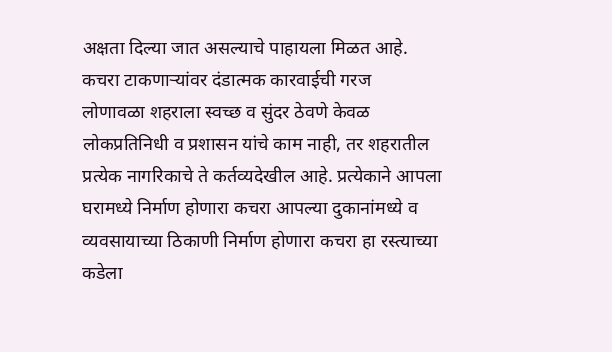अक्षता दिल्या जात असल्याचे पाहायला मिळत आहे.
कचरा टाकणाऱ्यांवर दंडात्मक कारवाईची गरज
लोणावळा शहराला स्वच्छ व सुंदर ठेवणे केवळ लोकप्रतिनिधी व प्रशासन यांचे काम नाही, तर शहरातील प्रत्येक नागरिकाचे ते कर्तव्यदेखील आहे. प्रत्येकाने आपला घरामध्ये निर्माण होणारा कचरा आपल्या दुकानांमध्ये व व्यवसायाच्या ठिकाणी निर्माण होणारा कचरा हा रस्त्याच्या कडेला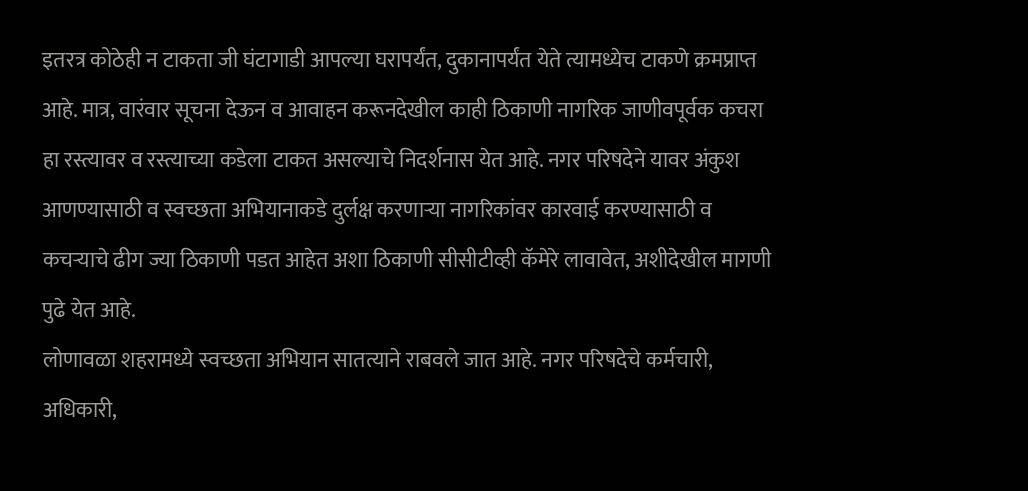इतरत्र कोठेही न टाकता जी घंटागाडी आपल्या घरापर्यंत, दुकानापर्यंत येते त्यामध्येच टाकणे क्रमप्राप्त आहे. मात्र, वारंवार सूचना देऊन व आवाहन करूनदेखील काही ठिकाणी नागरिक जाणीवपूर्वक कचरा हा रस्त्यावर व रस्त्याच्या कडेला टाकत असल्याचे निदर्शनास येत आहे. नगर परिषदेने यावर अंकुश आणण्यासाठी व स्वच्छता अभियानाकडे दुर्लक्ष करणाऱ्या नागरिकांवर कारवाई करण्यासाठी व कचऱ्याचे ढीग ज्या ठिकाणी पडत आहेत अशा ठिकाणी सीसीटीव्ही कॅमेरे लावावेत, अशीदेखील मागणी पुढे येत आहे.
लोणावळा शहरामध्ये स्वच्छता अभियान सातत्याने राबवले जात आहे. नगर परिषदेचे कर्मचारी, अधिकारी,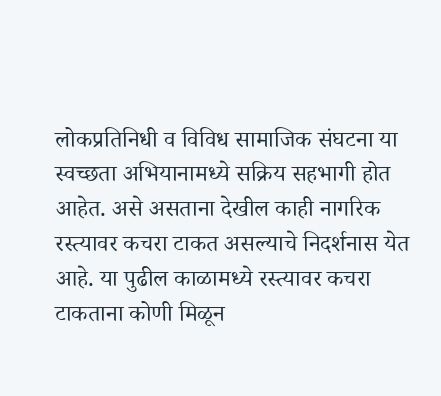लोकप्रतिनिधी व विविध सामाजिक संघटना या स्वच्छता अभियानामध्ये सक्रिय सहभागी होत आहेत. असे असताना देखील काही नागरिक रस्त्यावर कचरा टाकत असल्याचे निदर्शनास येत आहे. या पुढील काळामध्ये रस्त्यावर कचरा टाकताना कोणी मिळून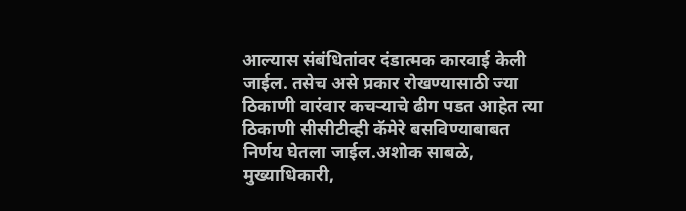आल्यास संबंधितांवर दंडात्मक कारवाई केली जाईल. तसेच असे प्रकार रोखण्यासाठी ज्या ठिकाणी वारंवार कचऱ्याचे ढीग पडत आहेत त्या ठिकाणी सीसीटीव्ही कॅमेरे बसविण्याबाबत निर्णय घेतला जाईल.अशोक साबळे, मुख्याधिकारी,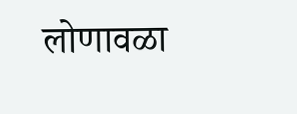लोणावळा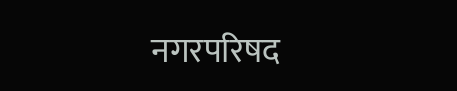नगरपरिषद